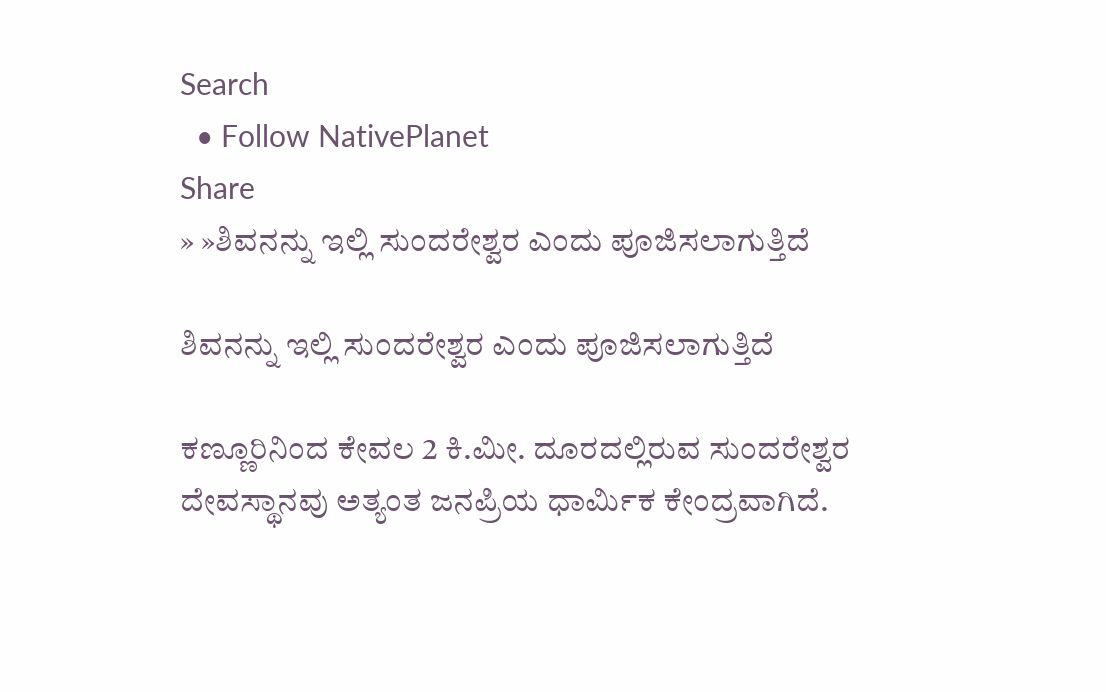Search
  • Follow NativePlanet
Share
» »ಶಿವನನ್ನು ಇಲ್ಲಿ ಸುಂದರೇಶ್ವರ ಎಂದು ಪೂಜಿಸಲಾಗುತ್ತಿದೆ

ಶಿವನನ್ನು ಇಲ್ಲಿ ಸುಂದರೇಶ್ವರ ಎಂದು ಪೂಜಿಸಲಾಗುತ್ತಿದೆ

ಕಣ್ಣೂರಿನಿಂದ ಕೇವಲ 2 ಕಿ.ಮೀ. ದೂರದಲ್ಲಿರುವ ಸುಂದರೇಶ್ವರ ದೇವಸ್ಥಾನವು ಅತ್ಯಂತ ಜನಪ್ರಿಯ ಧಾರ್ಮಿಕ ಕೇಂದ್ರವಾಗಿದೆ.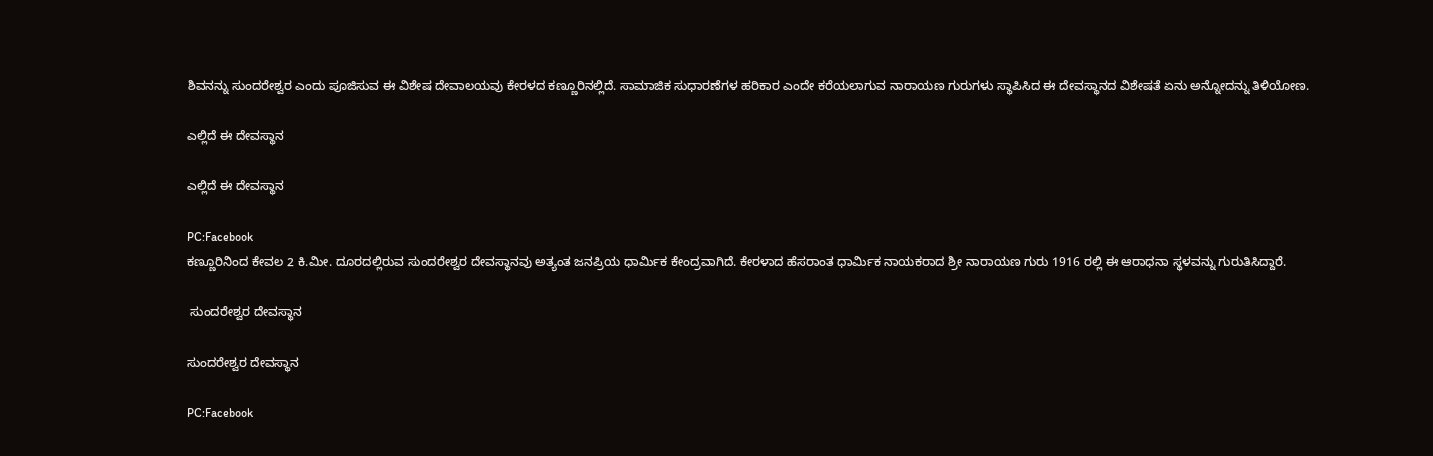ಶಿವನನ್ನು ಸುಂದರೇಶ್ವರ ಎಂದು ಪೂಜಿಸುವ ಈ ವಿಶೇಷ ದೇವಾಲಯವು ಕೇರಳದ ಕಣ್ಣೂರಿನಲ್ಲಿದೆ. ಸಾಮಾಜಿಕ ಸುಧಾರಣೆಗಳ ಹರಿಕಾರ ಎಂದೇ ಕರೆಯಲಾಗುವ ನಾರಾಯಣ ಗುರುಗಳು ಸ್ಥಾಪಿಸಿದ ಈ ದೇವಸ್ಥಾನದ ವಿಶೇಷತೆ ಏನು ಅನ್ನೋದನ್ನು ತಿಳಿಯೋಣ.

ಎಲ್ಲಿದೆ ಈ ದೇವಸ್ಥಾನ

ಎಲ್ಲಿದೆ ಈ ದೇವಸ್ಥಾನ

PC:Facebook
ಕಣ್ಣೂರಿನಿಂದ ಕೇವಲ 2 ಕಿ.ಮೀ. ದೂರದಲ್ಲಿರುವ ಸುಂದರೇಶ್ವರ ದೇವಸ್ಥಾನವು ಅತ್ಯಂತ ಜನಪ್ರಿಯ ಧಾರ್ಮಿಕ ಕೇಂದ್ರವಾಗಿದೆ. ಕೇರಳಾದ ಹೆಸರಾಂತ ಧಾರ್ಮಿಕ ನಾಯಕರಾದ ಶ್ರೀ ನಾರಾಯಣ ಗುರು 1916 ರಲ್ಲಿ ಈ ಆರಾಧನಾ ಸ್ಥಳವನ್ನು ಗುರುತಿಸಿದ್ದಾರೆ.

 ಸುಂದರೇಶ್ವರ ದೇವಸ್ಥಾನ

ಸುಂದರೇಶ್ವರ ದೇವಸ್ಥಾನ

PC:Facebook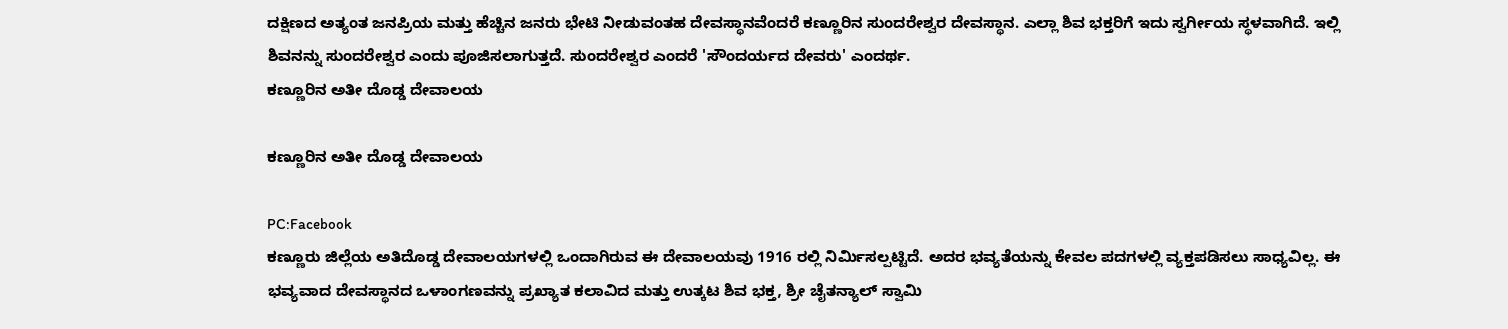ದಕ್ಷಿಣದ ಅತ್ಯಂತ ಜನಪ್ರಿಯ ಮತ್ತು ಹೆಚ್ಚಿನ ಜನರು ಭೇಟಿ ನೀಡುವಂತಹ ದೇವಸ್ಥಾನವೆಂದರೆ ಕಣ್ಣೂರಿನ ಸುಂದರೇಶ್ವರ ದೇವಸ್ಥಾನ. ಎಲ್ಲಾ ಶಿವ ಭಕ್ತರಿಗೆ ಇದು ಸ್ವರ್ಗೀಯ ಸ್ಥಳವಾಗಿದೆ. ಇಲ್ಲಿ ಶಿವನನ್ನು ಸುಂದರೇಶ್ವರ ಎಂದು ಪೂಜಿಸಲಾಗುತ್ತದೆ. ಸುಂದರೇಶ್ವರ ಎಂದರೆ 'ಸೌಂದರ್ಯದ ದೇವರು' ಎಂದರ್ಥ.
ಕಣ್ಣೂರಿನ ಅತೀ ದೊಡ್ಡ ದೇವಾಲಯ

ಕಣ್ಣೂರಿನ ಅತೀ ದೊಡ್ಡ ದೇವಾಲಯ

PC:Facebook
ಕಣ್ಣೂರು ಜಿಲ್ಲೆಯ ಅತಿದೊಡ್ಡ ದೇವಾಲಯಗಳಲ್ಲಿ ಒಂದಾಗಿರುವ ಈ ದೇವಾಲಯವು 1916 ರಲ್ಲಿ ನಿರ್ಮಿಸಲ್ಪಟ್ಟಿದೆ. ಅದರ ಭವ್ಯತೆಯನ್ನು ಕೇವಲ ಪದಗಳಲ್ಲಿ ವ್ಯಕ್ತಪಡಿಸಲು ಸಾಧ್ಯವಿಲ್ಲ. ಈ ಭವ್ಯವಾದ ದೇವಸ್ಥಾನದ ಒಳಾಂಗಣವನ್ನು ಪ್ರಖ್ಯಾತ ಕಲಾವಿದ ಮತ್ತು ಉತ್ಕಟ ಶಿವ ಭಕ್ತ, ಶ್ರೀ ಚೈತನ್ಯಾಲ್ ಸ್ವಾಮಿ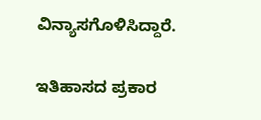ವಿನ್ಯಾಸಗೊಳಿಸಿದ್ದಾರೆ.

ಇತಿಹಾಸದ ಪ್ರಕಾರ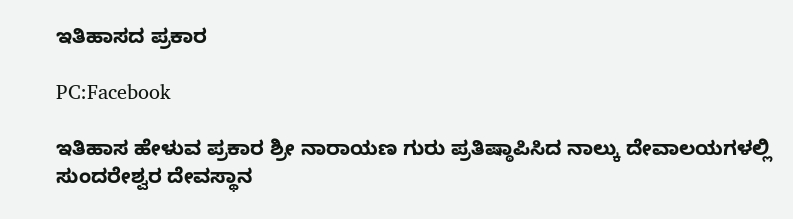ಇತಿಹಾಸದ ಪ್ರಕಾರ

PC:Facebook

ಇತಿಹಾಸ ಹೇಳುವ ಪ್ರಕಾರ ಶ್ರೀ ನಾರಾಯಣ ಗುರು ಪ್ರತಿಷ್ಠಾಪಿಸಿದ ನಾಲ್ಕು ದೇವಾಲಯಗಳಲ್ಲಿ ಸುಂದರೇಶ್ವರ ದೇವಸ್ಥಾನ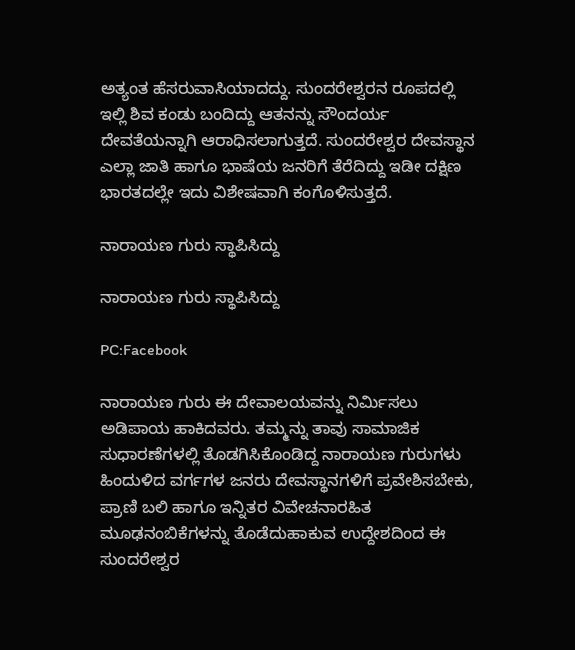ಅತ್ಯಂತ ಹೆಸರುವಾಸಿಯಾದದ್ದು. ಸುಂದರೇಶ್ವರನ ರೂಪದಲ್ಲಿ ಇಲ್ಲಿ ಶಿವ ಕಂಡು ಬಂದಿದ್ದು ಆತನನ್ನು ಸೌಂದರ್ಯ ದೇವತೆಯನ್ನಾಗಿ ಆರಾಧಿಸಲಾಗುತ್ತದೆ. ಸುಂದರೇಶ್ವರ ದೇವಸ್ಥಾನ ಎಲ್ಲಾ ಜಾತಿ ಹಾಗೂ ಭಾಷೆಯ ಜನರಿಗೆ ತೆರೆದಿದ್ದು ಇಡೀ ದಕ್ಷಿಣ ಭಾರತದಲ್ಲೇ ಇದು ವಿಶೇಷವಾಗಿ ಕಂಗೊಳಿಸುತ್ತದೆ.

ನಾರಾಯಣ ಗುರು ಸ್ಥಾಪಿಸಿದ್ದು

ನಾರಾಯಣ ಗುರು ಸ್ಥಾಪಿಸಿದ್ದು

PC:Facebook

ನಾರಾಯಣ ಗುರು ಈ ದೇವಾಲಯವನ್ನು ನಿರ್ಮಿಸಲು ಅಡಿಪಾಯ ಹಾಕಿದವರು. ತಮ್ಮನ್ನು ತಾವು ಸಾಮಾಜಿಕ ಸುಧಾರಣೆಗಳಲ್ಲಿ ತೊಡಗಿಸಿಕೊಂಡಿದ್ದ ನಾರಾಯಣ ಗುರುಗಳು ಹಿಂದುಳಿದ ವರ್ಗಗಳ ಜನರು ದೇವಸ್ಥಾನಗಳಿಗೆ ಪ್ರವೇಶಿಸಬೇಕು, ಪ್ರಾಣಿ ಬಲಿ ಹಾಗೂ ಇನ್ನಿತರ ವಿವೇಚನಾರಹಿತ ಮೂಢನಂಬಿಕೆಗಳನ್ನು ತೊಡೆದುಹಾಕುವ ಉದ್ದೇಶದಿಂದ ಈ ಸುಂದರೇಶ್ವರ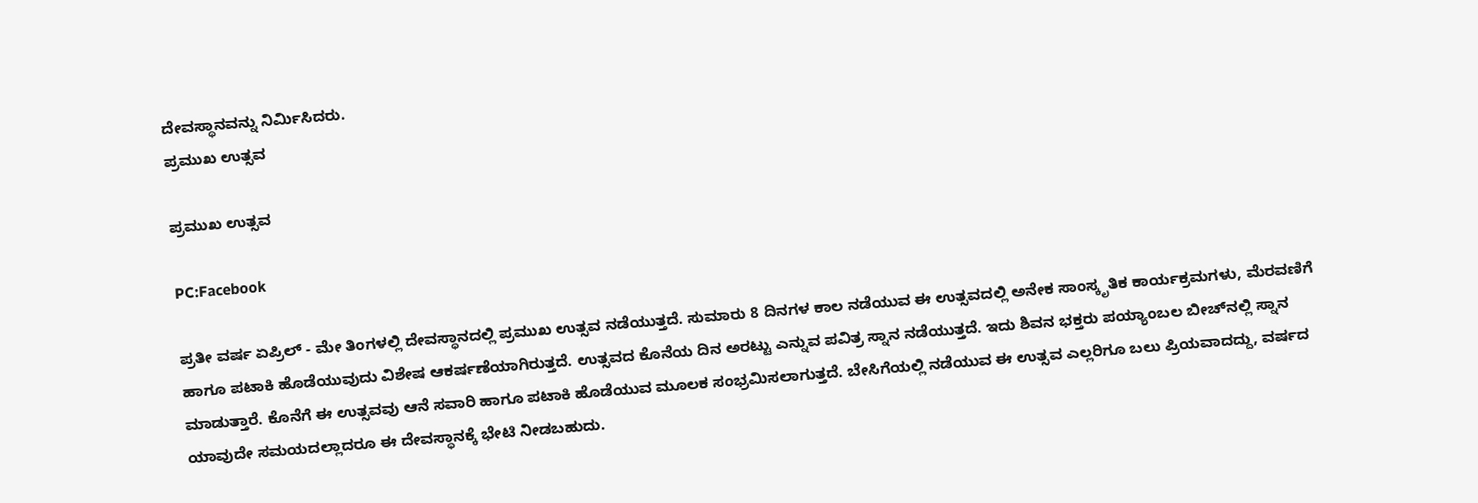ದೇವಸ್ಥಾನವನ್ನು ನಿರ್ಮಿಸಿದರು.
ಪ್ರಮುಖ ಉತ್ಸವ

ಪ್ರಮುಖ ಉತ್ಸವ

PC:Facebook

ಪ್ರತೀ ವರ್ಷ ಏಪ್ರಿಲ್ - ಮೇ ತಿಂಗಳಲ್ಲಿ ದೇವಸ್ಥಾನದಲ್ಲಿ ಪ್ರಮುಖ ಉತ್ಸವ ನಡೆಯುತ್ತದೆ. ಸುಮಾರು 8 ದಿನಗಳ ಕಾಲ ನಡೆಯುವ ಈ ಉತ್ಸವದಲ್ಲಿ ಅನೇಕ ಸಾಂಸ್ಕೃತಿಕ ಕಾರ್ಯಕ್ರಮಗಳು, ಮೆರವಣಿಗೆ ಹಾಗೂ ಪಟಾಕಿ ಹೊಡೆಯುವುದು ವಿಶೇಷ ಆಕರ್ಷಣೆಯಾಗಿರುತ್ತದೆ. ಉತ್ಸವದ ಕೊನೆಯ ದಿನ ಅರಟ್ಟು ಎನ್ನುವ ಪವಿತ್ರ ಸ್ನಾನ ನಡೆಯುತ್ತದೆ. ಇದು ಶಿವನ ಭಕ್ತರು ಪಯ್ಯಾಂಬಲ ಬೀಚ್‌ನಲ್ಲಿ ಸ್ನಾನ ಮಾಡುತ್ತಾರೆ. ಕೊನೆಗೆ ಈ ಉತ್ಸವವು ಆನೆ ಸವಾರಿ ಹಾಗೂ ಪಟಾಕಿ ಹೊಡೆಯುವ ಮೂಲಕ ಸಂಭ್ರಮಿಸಲಾಗುತ್ತದೆ. ಬೇಸಿಗೆಯಲ್ಲಿ ನಡೆಯುವ ಈ ಉತ್ಸವ ಎಲ್ಲರಿಗೂ ಬಲು ಪ್ರಿಯವಾದದ್ದು, ವರ್ಷದ ಯಾವುದೇ ಸಮಯದಲ್ಲಾದರೂ ಈ ದೇವಸ್ಥಾನಕ್ಕೆ ಭೇಟಿ ನೀಡಬಹುದು.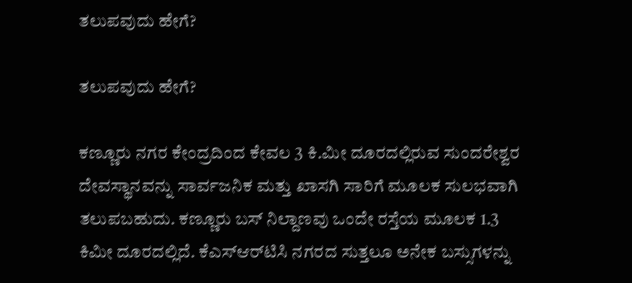ತಲುಪವುದು ಹೇಗೆ?

ತಲುಪವುದು ಹೇಗೆ?

ಕಣ್ಣೂರು ನಗರ ಕೇಂದ್ರದಿಂದ ಕೇವಲ 3 ಕಿ.ಮೀ ದೂರದಲ್ಲಿರುವ ಸುಂದರೇಶ್ವರ ದೇವಸ್ಥಾನವನ್ನು ಸಾರ್ವಜನಿಕ ಮತ್ತು ಖಾಸಗಿ ಸಾರಿಗೆ ಮೂಲಕ ಸುಲಭವಾಗಿ ತಲುಪಬಹುದು. ಕಣ್ಣೂರು ಬಸ್ ನಿಲ್ದಾಣವು ಒಂದೇ ರಸ್ತೆಯ ಮೂಲಕ 1.3 ಕಿಮೀ ದೂರದಲ್ಲಿದೆ. ಕೆಎಸ್ಆರ್‌ಟಿಸಿ ನಗರದ ಸುತ್ತಲೂ ಅನೇಕ ಬಸ್ಸುಗಳನ್ನು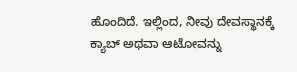ಹೊಂದಿದೆ. ಇಲ್ಲಿಂದ, ನೀವು ದೇವಸ್ಥಾನಕ್ಕೆ ಕ್ಯಾಬ್ ಅಥವಾ ಆಟೋವನ್ನು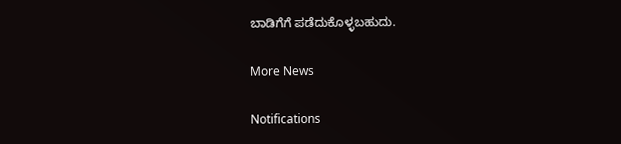ಬಾಡಿಗೆಗೆ ಪಡೆದುಕೊಳ್ಳಬಹುದು.

More News

Notifications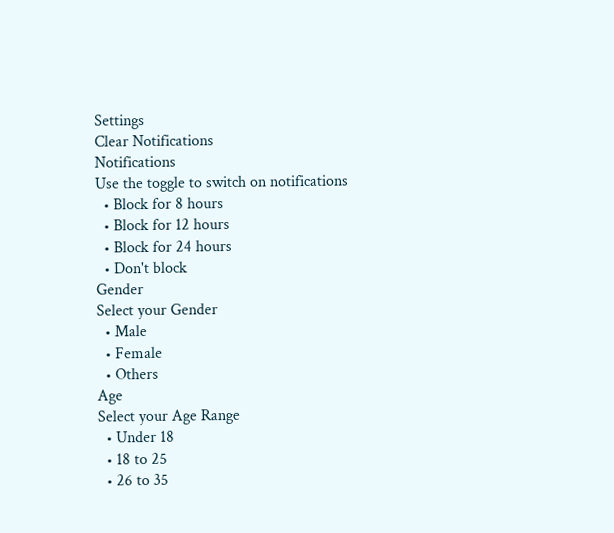Settings
Clear Notifications
Notifications
Use the toggle to switch on notifications
  • Block for 8 hours
  • Block for 12 hours
  • Block for 24 hours
  • Don't block
Gender
Select your Gender
  • Male
  • Female
  • Others
Age
Select your Age Range
  • Under 18
  • 18 to 25
  • 26 to 35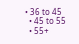• 36 to 45
  • 45 to 55
  • 55+